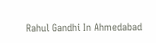Rahul Gandhi In Ahmedabad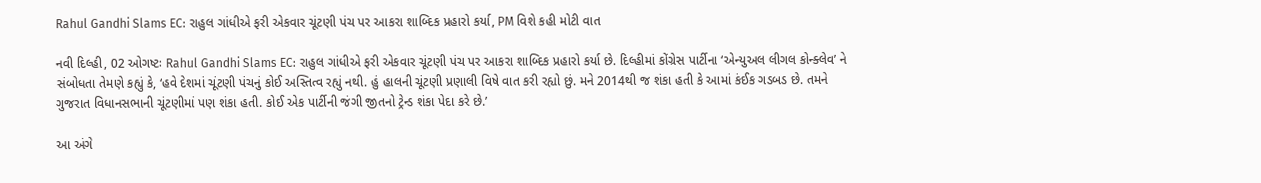Rahul Gandhi Slams EC: રાહુલ ગાંધીએ ફરી એકવાર ચૂંટણી પંચ પર આકરા શાબ્દિક પ્રહારો કર્યા, PM વિશે કહી મોટી વાત

નવી દિલ્હી, 02 ઓગષ્ટઃ Rahul Gandhi Slams EC: રાહુલ ગાંધીએ ફરી એકવાર ચૂંટણી પંચ પર આકરા શાબ્દિક પ્રહારો કર્યા છે. દિલ્હીમાં કોંગ્રેસ પાર્ટીના ‘એન્યુઅલ લીગલ કોન્ક્લેવ’ ને સંબોધતા તેમણે કહ્યું કે, ‘હવે દેશમાં ચૂંટણી પંચનું કોઈ અસ્તિત્વ રહ્યું નથી. હું હાલની ચૂંટણી પ્રણાલી વિષે વાત કરી રહ્યો છું. મને 2014થી જ શંકા હતી કે આમાં કંઈક ગડબડ છે. તમને ગુજરાત વિધાનસભાની ચૂંટણીમાં પણ શંકા હતી. કોઈ એક પાર્ટીની જંગી જીતનો ટ્રેન્ડ શંકા પેદા કરે છે.’

આ અંગે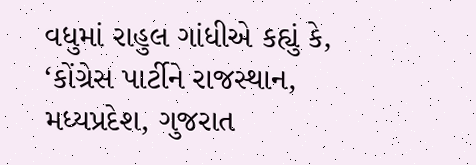વધુમાં રાહુલ ગાંધીએ કહ્યું કે, ‘કોંગ્રેસ પાર્ટીને રાજસ્થાન, મધ્યપ્રદેશ, ગુજરાત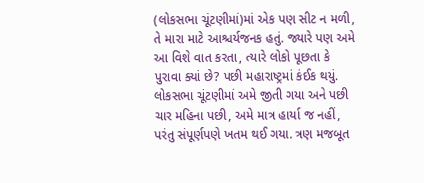(લોકસભા ચૂંટણીમાં)માં એક પણ સીટ ન મળી, તે મારા માટે આશ્ચર્યજનક હતું. જ્યારે પણ અમે આ વિશે વાત કરતા, ત્યારે લોકો પૂછતા કે પુરાવા ક્યાં છે? પછી મહારાષ્ટ્રમાં કંઈક થયું. લોકસભા ચૂંટણીમાં અમે જીતી ગયા અને પછી ચાર મહિના પછી, અમે માત્ર હાર્યા જ નહીં, પરંતુ સંપૂર્ણપણે ખતમ થઈ ગયા. ત્રણ મજબૂત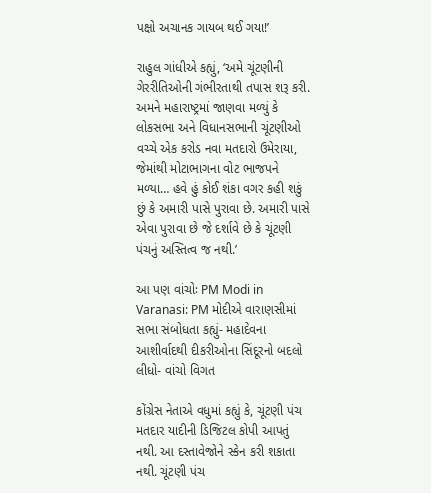પક્ષો અચાનક ગાયબ થઈ ગયા!’

રાહુલ ગાંધીએ કહ્યું, ‘અમે ચૂંટણીની ગેરરીતિઓની ગંભીરતાથી તપાસ શરૂ કરી. અમને મહારાષ્ટ્રમાં જાણવા મળ્યું કે લોકસભા અને વિધાનસભાની ચૂંટણીઓ વચ્ચે એક કરોડ નવા મતદારો ઉમેરાયા, જેમાંથી મોટાભાગના વોટ ભાજપને મળ્યા… હવે હું કોઈ શંકા વગર કહી શકું છું કે અમારી પાસે પુરાવા છે. અમારી પાસે એવા પુરાવા છે જે દર્શાવે છે કે ચૂંટણી પંચનું અસ્તિત્વ જ નથી.’

આ પણ વાંચોઃ PM Modi in Varanasi: PM મોદીએ વારાણસીમાં સભા સંબોધતા કહ્યું- મહાદેવના આશીર્વાદથી દીકરીઓના સિંદૂરનો બદલો લીધો- વાંચો વિગત

કોંગ્રેસ નેતાએ વધુમાં કહ્યું કે, ચૂંટણી પંચ મતદાર યાદીની ડિજિટલ કોપી આપતું નથી. આ દસ્તાવેજોને સ્કેન કરી શકાતા નથી. ચૂંટણી પંચ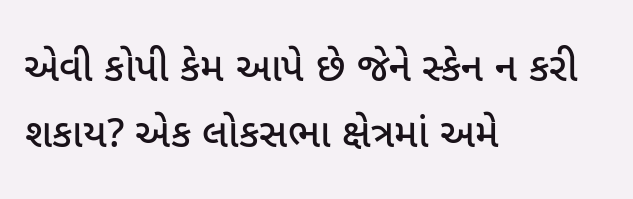એવી કોપી કેમ આપે છે જેને સ્કેન ન કરી શકાય? એક લોકસભા ક્ષેત્રમાં અમે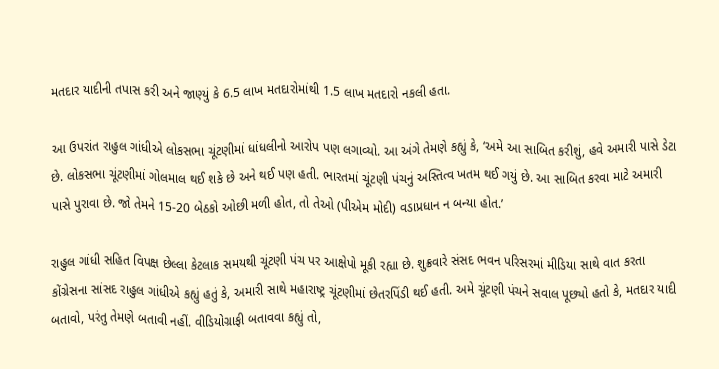મતદાર યાદીની તપાસ કરી અને જાણ્યું કે 6.5 લાખ મતદારોમાંથી 1.5 લાખ મતદારો નકલી હતા.

આ ઉપરાંત રાહુલ ગાંધીએ લોકસભા ચૂંટણીમાં ધાંધલીનો આરોપ પણ લગાવ્યો. આ અંગે તેમણે કહ્યું કે, ‘અમે આ સાબિત કરીશું, હવે અમારી પાસે ડેટા છે. લોકસભા ચૂંટણીમાં ગોલમાલ થઈ શકે છે અને થઈ પણ હતી. ભારતમાં ચૂંટણી પંચનું અસ્તિત્વ ખતમ થઈ ગયું છે. આ સાબિત કરવા માટે અમારી પાસે પુરાવા છે. જો તેમને 15-20 બેઠકો ઓછી મળી હોત, તો તેઓ (પીએમ મોદી) વડાપ્રધાન ન બન્યા હોત.’

રાહુલ ગાંધી સહિત વિપક્ષ છેલ્લા કેટલાક સમયથી ચૂંટણી પંચ પર આક્ષેપો મૂકી રહ્યા છે. શુક્રવારે સંસદ ભવન પરિસરમાં મીડિયા સાથે વાત કરતા કોંગ્રેસના સાંસદ રાહુલ ગાંધીએ કહ્યું હતું કે, અમારી સાથે મહારાષ્ટ્ર ચૂંટણીમાં છેતરપિંડી થઈ હતી. અમે ચૂંટણી પંચને સવાલ પૂછ્યો હતો કે, મતદાર યાદી બતાવો, પરંતુ તેમણે બતાવી નહીં. વીડિયોગ્રાફી બતાવવા કહ્યું તો,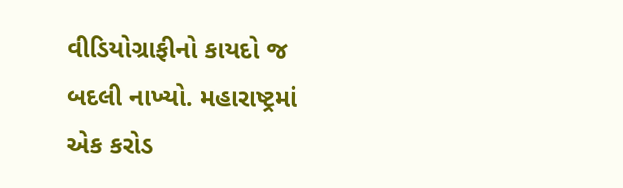વીડિયોગ્રાફીનો કાયદો જ બદલી નાખ્યો. મહારાષ્ટ્રમાં એક કરોડ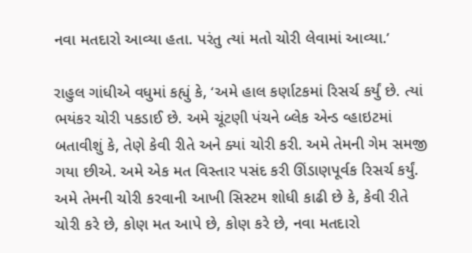નવા મતદારો આવ્યા હતા. પરંતુ ત્યાં મતો ચોરી લેવામાં આવ્યા.’

રાહુલ ગાંધીએ વધુમાં કહ્યું કે, ‘અમે હાલ કર્ણાટકમાં રિસર્ચ કર્યું છે. ત્યાં ભયંકર ચોરી પકડાઈ છે. અમે ચૂંટણી પંચને બ્લેક એન્ડ વ્હાઇટમાં બતાવીશું કે, તેણે કેવી રીતે અને ક્યાં ચોરી કરી. અમે તેમની ગેમ સમજી ગયા છીએ. અમે એક મત વિસ્તાર પસંદ કરી ઊંડાણપૂર્વક રિસર્ચ કર્યું. અમે તેમની ચોરી કરવાની આખી સિસ્ટમ શોધી કાઢી છે કે, કેવી રીતે ચોરી કરે છે, કોણ મત આપે છે, કોણ કરે છે, નવા મતદારો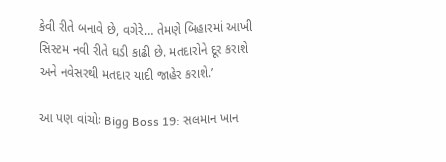કેવી રીતે બનાવે છે, વગેરે… તેમણે બિહારમાં આખી સિસ્ટમ નવી રીતે ઘડી કાઢી છે. મતદારોને દૂર કરાશે અને નવેસરથી મતદાર યાદી જાહેર કરાશે.’

આ પણ વાંચોઃ Bigg Boss 19: સલમાન ખાન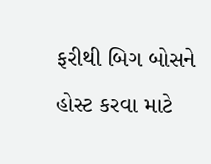ફરીથી બિગ બોસને હોસ્ટ કરવા માટે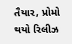તૈયાર, પ્રોમો થયો રિલીઝ